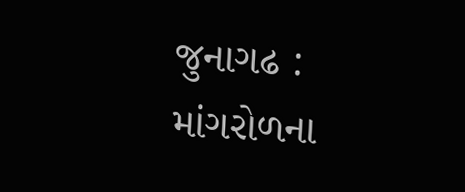જુનાગઢ : માંગરોળના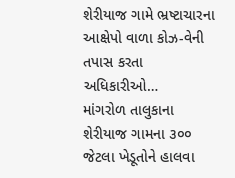શેરીયાજ ગામે ભ્રષ્ટાચારના આક્ષેપો વાળા કોઝ-વેની તપાસ કરતા અધિકારીઓ…
માંગરોળ તાલુકાના શેરીયાજ ગામના ૩૦૦ જેટલા ખેડૂતોને હાલવા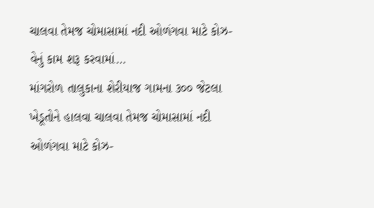ચાલવા તેમજ ચોમાસામાં નદી ઓળંગવા માટે કોઝ-વેનું કામ શરૂ કરવામાં…
માંગરોળ તાલુકાના શેરીયાજ ગામના ૩૦૦ જેટલા ખેડૂતોને હાલવા ચાલવા તેમજ ચોમાસામાં નદી ઓળંગવા માટે કોઝ-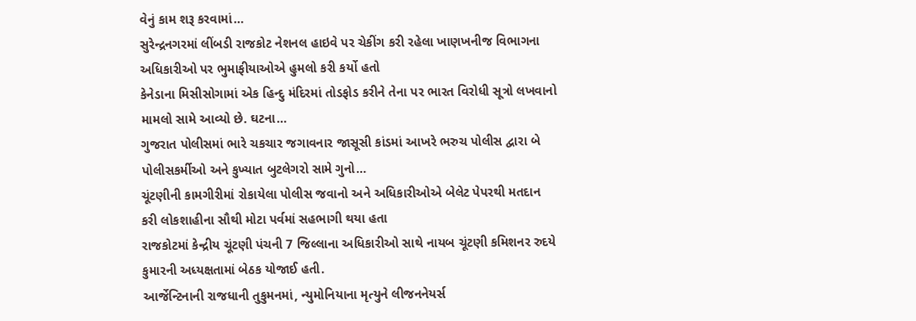વેનું કામ શરૂ કરવામાં…
સુરેન્દ્રનગરમાં લીંબડી રાજકોટ નેશનલ હાઇવે પર ચેકીંગ કરી રહેલા ખાણખનીજ વિભાગના અધિકારીઓ પર ભુમાફીયાઓએ હુમલો કરી કર્યો હતો
કેનેડાના મિસીસોગામાં એક હિન્દુ મંદિરમાં તોડફોડ કરીને તેના પર ભારત વિરોધી સૂત્રો લખવાનો મામલો સામે આવ્યો છે. ઘટના…
ગુજરાત પોલીસમાં ભારે ચકચાર જગાવનાર જાસૂસી કાંડમાં આખરે ભરુચ પોલીસ દ્વારા બે પોલીસકર્મીઓ અને કુખ્યાત બુટલેગરો સામે ગુનો…
ચૂંટણીની કામગીરીમાં રોકાયેલા પોલીસ જવાનો અને અધિકારીઓએ બેલેટ પેપરથી મતદાન કરી લોકશાહીના સૌથી મોટા પર્વમાં સહભાગી થયા હતા
રાજકોટમાં કેન્દ્રીય ચૂંટણી પંચની 7 જિલ્લાના અધિકારીઓ સાથે નાયબ ચૂંટણી કમિશનર રુદયે કુમારની અધ્યક્ષતામાં બેઠક યોજાઈ હતી.
આર્જેન્ટિનાની રાજધાની તુકુમનમાં, ન્યુમોનિયાના મૃત્યુને લીજનનેયર્સ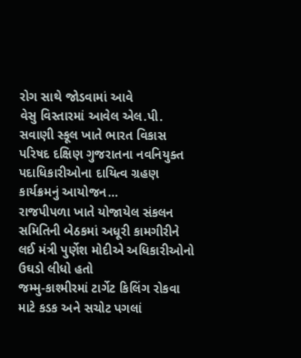રોગ સાથે જોડવામાં આવે
વેસુ વિસ્તારમાં આવેલ એલ.પી. સવાણી સ્કૂલ ખાતે ભારત વિકાસ પરિષદ દક્ષિણ ગુજરાતના નવનિયુક્ત પદાધિકારીઓના દાયિત્વ ગ્રહણ કાર્યક્રમનું આયોજન…
રાજપીપળા ખાતે યોજાયેલ સંકલન સમિતિની બેઠકમાં અધૂરી કામગીરીને લઈ મંત્રી પુર્ણેશ મોદીએ અધિકારીઓનો ઉઘડો લીધો હતો
જમ્મુ-કાશ્મીરમાં ટાર્ગેટ કિલિંગ રોકવા માટે કડક અને સચોટ પગલાં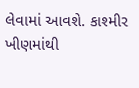લેવામાં આવશે. કાશ્મીર ખીણમાંથી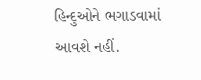હિન્દુઓને ભગાડવામાં આવશે નહીં.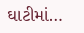ઘાટીમાં…